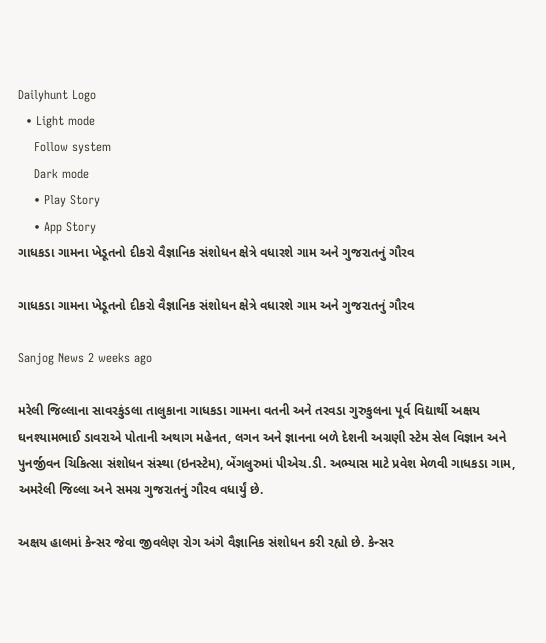Dailyhunt Logo
  • Light mode
    Follow system
    Dark mode
    • Play Story
    • App Story
ગાધકડા ગામના ખેડૂતનો દીકરો વૈજ્ઞાનિક સંશોધન ક્ષેત્રે વધારશે ગામ અને ગુજરાતનું ગૌરવ

ગાધકડા ગામના ખેડૂતનો દીકરો વૈજ્ઞાનિક સંશોધન ક્ષેત્રે વધારશે ગામ અને ગુજરાતનું ગૌરવ

Sanjog News 2 weeks ago

મરેલી જિલ્લાના સાવરકુંડલા તાલુકાના ગાધકડા ગામના વતની અને તરવડા ગુરુકુલના પૂર્વ વિદ્યાર્થી અક્ષય ઘનશ્યામભાઈ ડાવરાએ પોતાની અથાગ મહેનત, લગન અને જ્ઞાનના બળે દેશની અગ્રણી સ્ટેમ સેલ વિજ્ઞાન અને પુનર્જીવન ચિકિત્સા સંશોધન સંસ્થા (ઇનસ્ટેમ), બેંગલુરુમાં પીએચ.ડી. અભ્યાસ માટે પ્રવેશ મેળવી ગાધકડા ગામ, અમરેલી જિલ્લા અને સમગ્ર ગુજરાતનું ગૌરવ વધાર્યું છે.

અક્ષય હાલમાં કેન્સર જેવા જીવલેણ રોગ અંગે વૈજ્ઞાનિક સંશોધન કરી રહ્યો છે. કેન્સર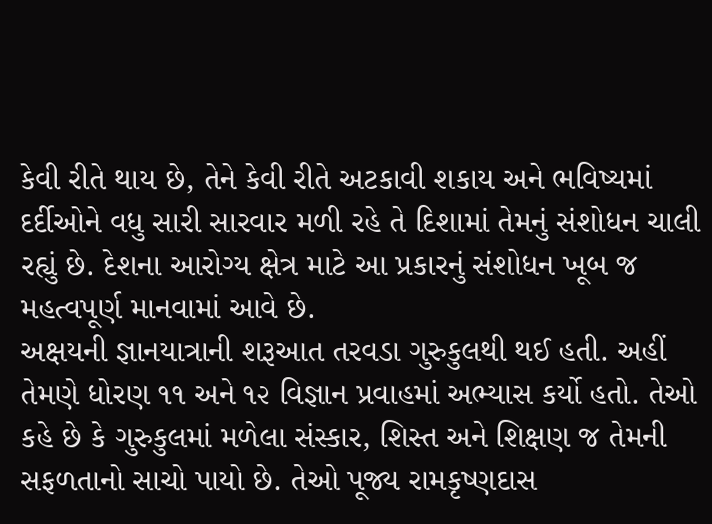કેવી રીતે થાય છે, તેને કેવી રીતે અટકાવી શકાય અને ભવિષ્યમાં દર્દીઓને વધુ સારી સારવાર મળી રહે તે દિશામાં તેમનું સંશોધન ચાલી રહ્યું છે. દેશના આરોગ્ય ક્ષેત્ર માટે આ પ્રકારનું સંશોધન ખૂબ જ મહત્વપૂર્ણ માનવામાં આવે છે.
અક્ષયની જ્ઞાનયાત્રાની શરૂઆત તરવડા ગુરુકુલથી થઈ હતી. અહીં તેમણે ધોરણ ૧૧ અને ૧૨ વિજ્ઞાન પ્રવાહમાં અભ્યાસ કર્યો હતો. તેઓ કહે છે કે ગુરુકુલમાં મળેલા સંસ્કાર, શિસ્ત અને શિક્ષણ જ તેમની સફળતાનો સાચો પાયો છે. તેઓ પૂજ્ય રામકૃષ્ણદાસ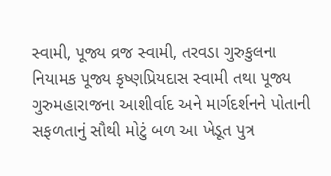સ્વામી, પૂજ્ય વ્રજ સ્વામી, તરવડા ગુરુકુલના નિયામક પૂજ્ય કૃષ્ણપ્રિયદાસ સ્વામી તથા પૂજ્ય ગુરુમહારાજના આશીર્વાદ અને માર્ગદર્શનને પોતાની સફળતાનું સૌથી મોટું બળ આ ખેડૂત પુત્ર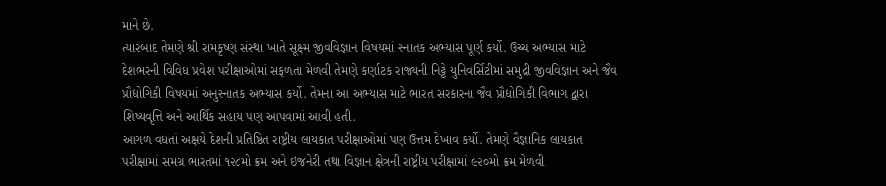માને છે.
ત્યારબાદ તેમણે શ્રી રામકૃષ્ણ સંસ્થા ખાતે સૂક્ષ્‍મ જીવવિજ્ઞાન વિષયમાં સ્નાતક અભ્યાસ પૂર્ણ કર્યો. ઉચ્ચ અભ્યાસ માટે દેશભરની વિવિધ પ્રવેશ પરીક્ષાઓમાં સફળતા મેળવી તેમણે કર્ણાટક રાજ્યની નિટ્ટે યુનિવર્સિટીમાં સમુદ્રી જીવવિજ્ઞાન અને જૈવ પ્રૌદ્યોગિકી વિષયમાં અનુસ્નાતક અભ્યાસ કર્યો. તેમના આ અભ્યાસ માટે ભારત સરકારના જૈવ પ્રૌદ્યોગિકી વિભાગ દ્વારા શિષ્યવૃત્તિ અને આર્થિક સહાય પણ આપવામાં આવી હતી.
આગળ વધતાં અક્ષયે દેશની પ્રતિષ્ઠિત રાષ્ટ્રીય લાયકાત પરીક્ષાઓમાં પણ ઉત્તમ દેખાવ કર્યો. તેમણે વૈજ્ઞાનિક લાયકાત પરીક્ષામાં સમગ્ર ભારતમાં ૧૨૮મો ક્રમ અને ઇજનેરી તથા વિજ્ઞાન ક્ષેત્રની રાષ્ટ્રીય પરીક્ષામાં ૯૨૦મો ક્રમ મેળવી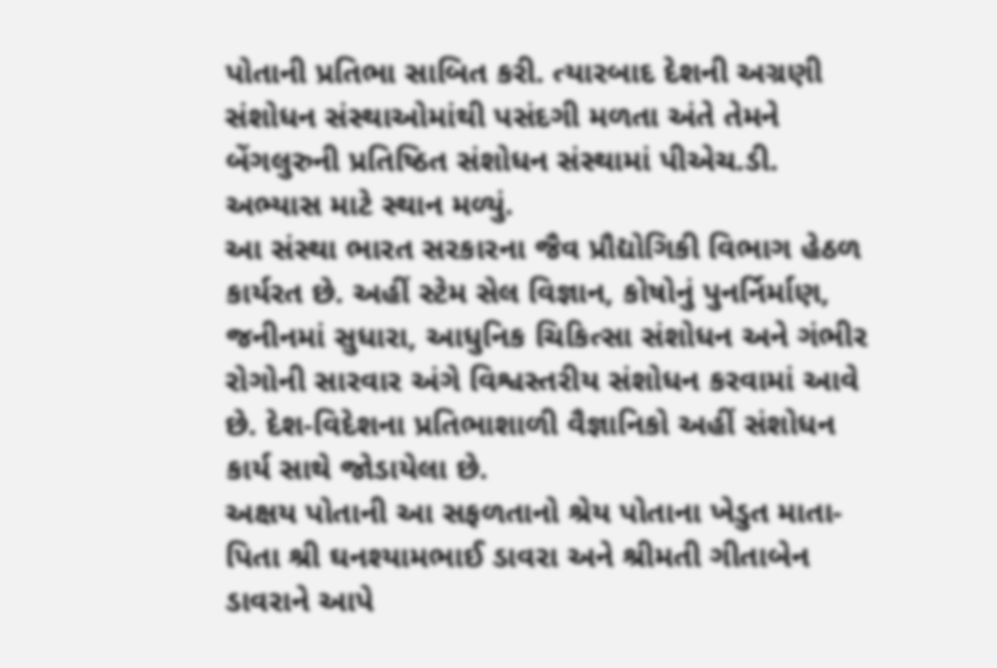પોતાની પ્રતિભા સાબિત કરી. ત્યારબાદ દેશની અગ્રણી સંશોધન સંસ્થાઓમાંથી પસંદગી મળતા અંતે તેમને બેંગલુરુની પ્રતિષ્ઠિત સંશોધન સંસ્થામાં પીએચ.ડી. અભ્યાસ માટે સ્થાન મળ્યું.
આ સંસ્થા ભારત સરકારના જૈવ પ્રૌદ્યોગિકી વિભાગ હેઠળ કાર્યરત છે. અહીં સ્ટેમ સેલ વિજ્ઞાન, કોષોનું પુનર્નિર્માણ, જનીનમાં સુધારા, આધુનિક ચિકિત્સા સંશોધન અને ગંભીર રોગોની સારવાર અંગે વિશ્વસ્તરીય સંશોધન કરવામાં આવે છે. દેશ-વિદેશના પ્રતિભાશાળી વૈજ્ઞાનિકો અહીં સંશોધન કાર્ય સાથે જોડાયેલા છે.
અક્ષય પોતાની આ સફળતાનો શ્રેય પોતાના ખેડુત માતા-પિતા શ્રી ઘનશ્યામભાઈ ડાવરા અને શ્રીમતી ગીતાબેન ડાવરાને આપે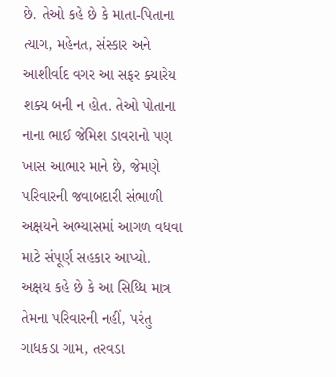છે. તેઓ કહે છે કે માતા-પિતાના ત્યાગ, મહેનત, સંસ્કાર અને આશીર્વાદ વગર આ સફર ક્યારેય શક્ય બની ન હોત. તેઓ પોતાના નાના ભાઈ જેમિશ ડાવરાનો પણ ખાસ આભાર માને છે, જેમણે પરિવારની જવાબદારી સંભાળી અક્ષયને અભ્યાસમાં આગળ વધવા માટે સંપૂર્ણ સહકાર આપ્યો.
અક્ષય કહે છે કે આ સિધ્ધિ માત્ર તેમના પરિવારની નહીં, પરંતુ ગાધકડા ગામ, તરવડા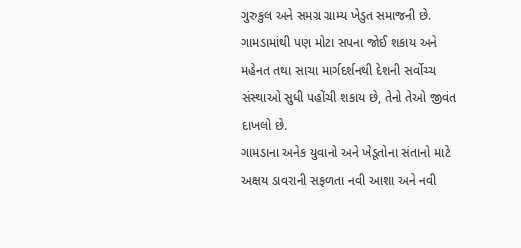ગુરુકુલ અને સમગ્ર ગ્રામ્ય ખેડુત સમાજની છે. ગામડામાંથી પણ મોટા સપના જોઈ શકાય અને મહેનત તથા સાચા માર્ગદર્શનથી દેશની સર્વોચ્ચ સંસ્થાઓ સુધી પહોંચી શકાય છે, તેનો તેઓ જીવંત દાખલો છે.
ગામડાના અનેક યુવાનો અને ખેડૂતોના સંતાનો માટે અક્ષય ડાવરાની સફળતા નવી આશા અને નવી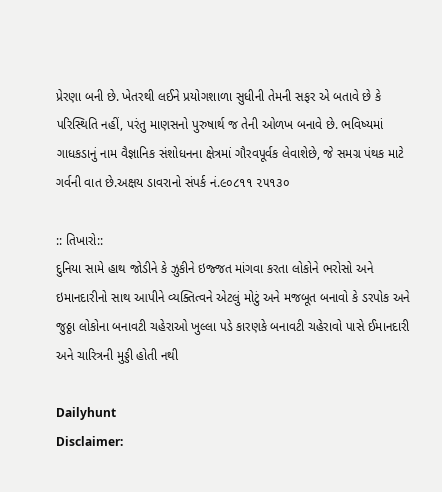પ્રેરણા બની છે. ખેતરથી લઈને પ્રયોગશાળા સુધીની તેમની સફર એ બતાવે છે કે પરિસ્થિતિ નહીં, પરંતુ માણસનો પુરુષાર્થ જ તેની ઓળખ બનાવે છે. ભવિષ્યમાં ગાધકડાનું નામ વૈજ્ઞાનિક સંશોધનના ક્ષેત્રમાં ગૌરવપૂર્વક લેવાશેછે, જે સમગ્ર પંથક માટે ગર્વની વાત છે.અક્ષય ડાવરાનો સંપર્ક નં.૯૦૮૧૧ ૨૫૧૩૦

:: તિખારો::
દુનિયા સામે હાથ જોડીને કે ઝુકીને ઇજ્જત માંગવા કરતા લોકોને ભરોસો અને ઇમાનદારીનો સાથ આપીને વ્યક્તિત્વને એટલું મોટું અને મજબૂત બનાવો કે ડરપોક અને જુઠ્ઠા લોકોના બનાવટી ચહેરાઓ ખુલ્લા પડે કારણકે બનાવટી ચહેરાવો પાસે ઈમાનદારી અને ચારિત્રની મુડ્ડી હોતી નથી

Dailyhunt
Disclaimer: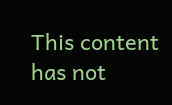This content has not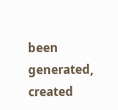been generated, created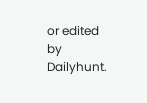or edited by Dailyhunt.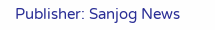Publisher: Sanjog News